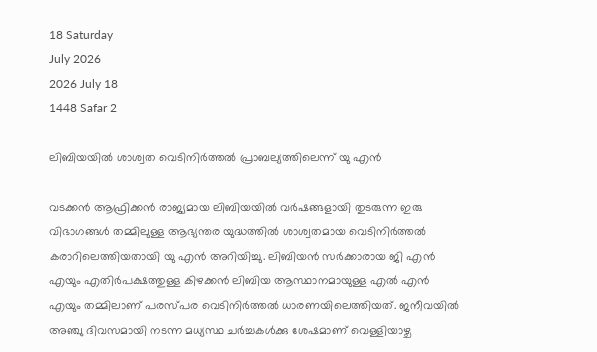18 Saturday
July 2026
2026 July 18
1448 Safar 2

ലിബിയയില്‍ ശാശ്വത വെടിനിര്‍ത്തല്‍ പ്രാബല്യത്തിലെന്ന് യു എന്‍

വടക്കന്‍ ആഫ്രിക്കന്‍ രാജ്യമായ ലിബിയയില്‍ വര്‍ഷങ്ങളായി തുടരുന്ന ഇരു വിഭാഗങ്ങള്‍ തമ്മിലുള്ള ആഭ്യന്തര യുദ്ധത്തില്‍ ശാശ്വതമായ വെടിനിര്‍ത്തല്‍ കരാറിലെത്തിയതായി യു എന്‍ അറിയിച്ചു. ലിബിയന്‍ സര്‍ക്കാരായ ജി എന്‍ എയും എതിര്‍പക്ഷത്തുള്ള കിഴക്കന്‍ ലിബിയ ആസ്ഥാനമായുള്ള എല്‍ എന്‍ എയും തമ്മിലാണ് പരസ്പര വെടിനിര്‍ത്തല്‍ ധാരണയിലെത്തിയത്. ജനീവയില്‍ അഞ്ചു ദിവസമായി നടന്ന മധ്യസ്ഥ ചര്‍ച്ചകള്‍ക്കു ശേഷമാണ് വെള്ളിയാഴ്ച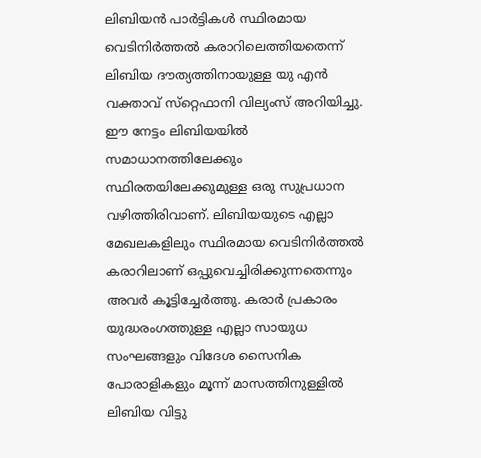ലിബിയന്‍ പാര്‍ട്ടികള്‍ സ്ഥിരമായ വെടിനിര്‍ത്തല്‍ കരാറിലെത്തിയതെന്ന് ലിബിയ ദൗത്യത്തിനായുള്ള യു എന്‍ വക്താവ് സ്‌റ്റെഫാനി വില്യംസ് അറിയിച്ചു. ഈ നേട്ടം ലിബിയയില്‍ സമാധാനത്തിലേക്കും സ്ഥിരതയിലേക്കുമുള്ള ഒരു സുപ്രധാന വഴിത്തിരിവാണ്. ലിബിയയുടെ എല്ലാ മേഖലകളിലും സ്ഥിരമായ വെടിനിര്‍ത്തല്‍ കരാറിലാണ് ഒപ്പുവെച്ചിരിക്കുന്നതെന്നും അവര്‍ കൂട്ടിച്ചേര്‍ത്തു. കരാര്‍ പ്രകാരം യുദ്ധരംഗത്തുള്ള എല്ലാ സായുധ സംഘങ്ങളും വിദേശ സൈനിക പോരാളികളും മൂന്ന് മാസത്തിനുള്ളില്‍ ലിബിയ വിട്ടു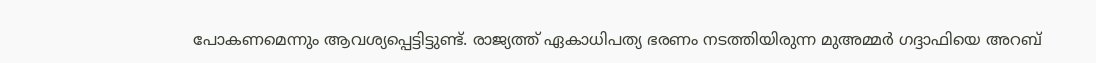പോകണമെന്നും ആവശ്യപ്പെട്ടിട്ടുണ്ട്. രാജ്യത്ത് ഏകാധിപത്യ ഭരണം നടത്തിയിരുന്ന മുഅമ്മര്‍ ഗദ്ദാഫിയെ അറബ്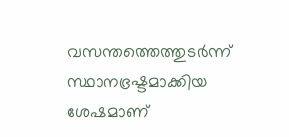വസന്തത്തെത്തുടര്‍ന്ന് സ്ഥാനഭ്രഷ്ടമാക്കിയ ശേഷമാണ്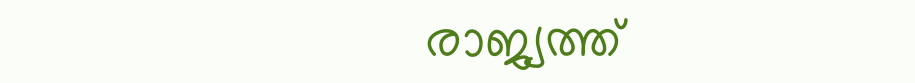രാജ്യത്ത്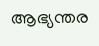ആഭ്യന്തര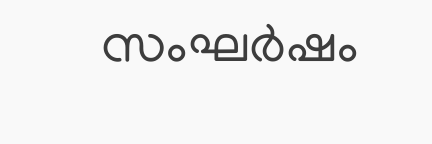സംഘര്‍ഷം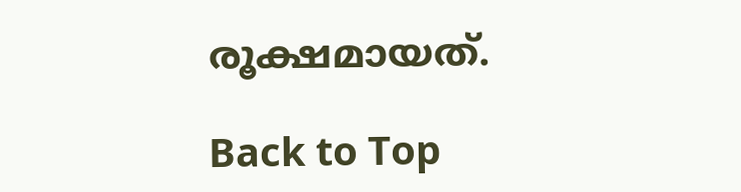രൂക്ഷമായത്.

Back to Top